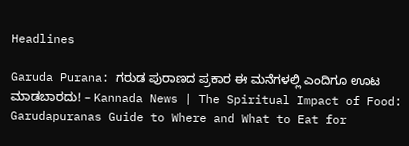Headlines

Garuda Purana: ಗರುಡ ಪುರಾಣದ ಪ್ರಕಾರ ಈ ಮನೆಗಳಲ್ಲಿ ಎಂದಿಗೂ ಊಟ ಮಾಡಬಾರದು! – Kannada News | The Spiritual Impact of Food: Garudapuranas Guide to Where and What to Eat for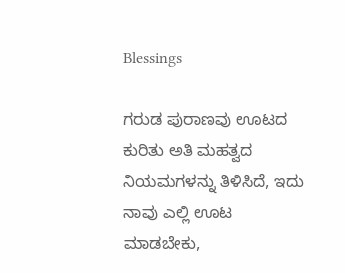Blessings

ಗರುಡ ಪುರಾಣವು ಊಟದ ಕುರಿತು ಅತಿ ಮಹತ್ವದ ನಿಯಮಗಳನ್ನು ತಿಳಿಸಿದೆ, ಇದು ನಾವು ಎಲ್ಲಿ ಊಟ ಮಾಡಬೇಕು,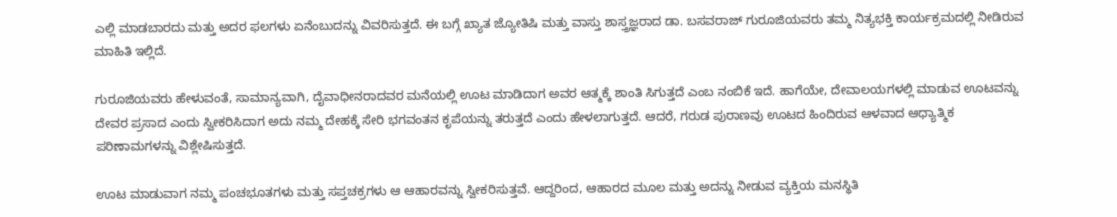ಎಲ್ಲಿ ಮಾಡಬಾರದು ಮತ್ತು ಅದರ ಫಲಗಳು ಏನೆಂಬುದನ್ನು ವಿವರಿಸುತ್ತದೆ. ಈ ಬಗ್ಗೆ ಖ್ಯಾತ ಜ್ಯೋತಿಷಿ ಮತ್ತು ವಾಸ್ತು ಶಾಸ್ತ್ರಜ್ಞರಾದ ಡಾ. ಬಸವರಾಜ್ ಗುರೂಜಿಯವರು ತಮ್ಮ ನಿತ್ಯಭಕ್ತಿ ಕಾರ್ಯಕ್ರಮದಲ್ಲಿ ನೀಡಿರುವ ಮಾಹಿತಿ ಇಲ್ಲಿದೆ.

ಗುರೂಜಿಯವರು ಹೇಳುವಂತೆ, ಸಾಮಾನ್ಯವಾಗಿ, ದೈವಾಧೀನರಾದವರ ಮನೆಯಲ್ಲಿ ಊಟ ಮಾಡಿದಾಗ ಅವರ ಆತ್ಮಕ್ಕೆ ಶಾಂತಿ ಸಿಗುತ್ತದೆ ಎಂಬ ನಂಬಿಕೆ ಇದೆ. ಹಾಗೆಯೇ, ದೇವಾಲಯಗಳಲ್ಲಿ ಮಾಡುವ ಊಟವನ್ನು ದೇವರ ಪ್ರಸಾದ ಎಂದು ಸ್ವೀಕರಿಸಿದಾಗ ಅದು ನಮ್ಮ ದೇಹಕ್ಕೆ ಸೇರಿ ಭಗವಂತನ ಕೃಪೆಯನ್ನು ತರುತ್ತದೆ ಎಂದು ಹೇಳಲಾಗುತ್ತದೆ. ಆದರೆ, ಗರುಡ ಪುರಾಣವು ಊಟದ ಹಿಂದಿರುವ ಆಳವಾದ ಆಧ್ಯಾತ್ಮಿಕ ಪರಿಣಾಮಗಳನ್ನು ವಿಶ್ಲೇಷಿಸುತ್ತದೆ.

ಊಟ ಮಾಡುವಾಗ ನಮ್ಮ ಪಂಚಭೂತಗಳು ಮತ್ತು ಸಪ್ತಚಕ್ರಗಳು ಆ ಆಹಾರವನ್ನು ಸ್ವೀಕರಿಸುತ್ತವೆ. ಆದ್ದರಿಂದ, ಆಹಾರದ ಮೂಲ ಮತ್ತು ಅದನ್ನು ನೀಡುವ ವ್ಯಕ್ತಿಯ ಮನಸ್ಥಿತಿ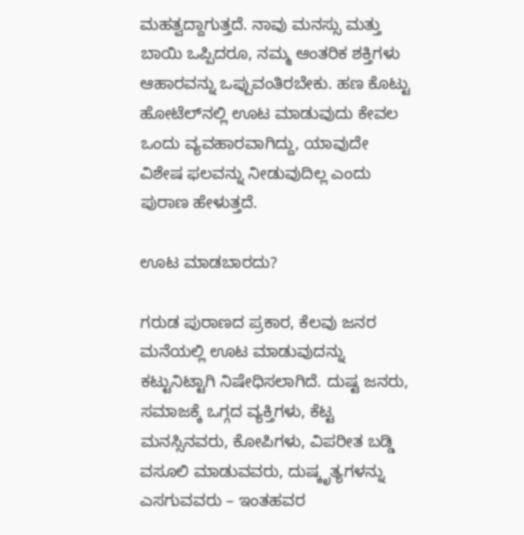ಮಹತ್ವದ್ದಾಗುತ್ತದೆ. ನಾವು ಮನಸ್ಸು ಮತ್ತು ಬಾಯಿ ಒಪ್ಪಿದರೂ, ನಮ್ಮ ಆಂತರಿಕ ಶಕ್ತಿಗಳು ಆಹಾರವನ್ನು ಒಪ್ಪುವಂತಿರಬೇಕು. ಹಣ ಕೊಟ್ಟು ಹೋಟೆಲ್‌ನಲ್ಲಿ ಊಟ ಮಾಡುವುದು ಕೇವಲ ಒಂದು ವ್ಯವಹಾರವಾಗಿದ್ದು, ಯಾವುದೇ ವಿಶೇಷ ಫಲವನ್ನು ನೀಡುವುದಿಲ್ಲ ಎಂದು ಪುರಾಣ ಹೇಳುತ್ತದೆ.

ಊಟ ಮಾಡಬಾರದು?

ಗರುಡ ಪುರಾಣದ ಪ್ರಕಾರ, ಕೆಲವು ಜನರ ಮನೆಯಲ್ಲಿ ಊಟ ಮಾಡುವುದನ್ನು ಕಟ್ಟುನಿಟ್ಟಾಗಿ ನಿಷೇಧಿಸಲಾಗಿದೆ. ದುಷ್ಟ ಜನರು, ಸಮಾಜಕ್ಕೆ ಒಗ್ಗದ ವ್ಯಕ್ತಿಗಳು, ಕೆಟ್ಟ ಮನಸ್ಸಿನವರು, ಕೋಪಿಗಳು, ವಿಪರೀತ ಬಡ್ಡಿ ವಸೂಲಿ ಮಾಡುವವರು, ದುಷ್ಕೃತ್ಯಗಳನ್ನು ಎಸಗುವವರು – ಇಂತಹವರ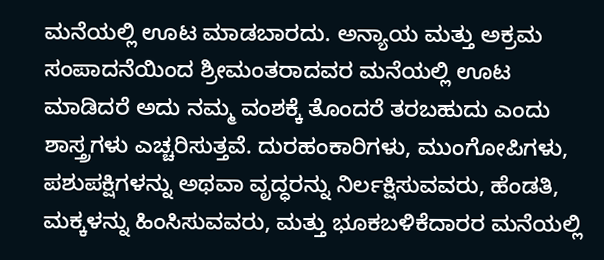ಮನೆಯಲ್ಲಿ ಊಟ ಮಾಡಬಾರದು. ಅನ್ಯಾಯ ಮತ್ತು ಅಕ್ರಮ ಸಂಪಾದನೆಯಿಂದ ಶ್ರೀಮಂತರಾದವರ ಮನೆಯಲ್ಲಿ ಊಟ ಮಾಡಿದರೆ ಅದು ನಮ್ಮ ವಂಶಕ್ಕೆ ತೊಂದರೆ ತರಬಹುದು ಎಂದು ಶಾಸ್ತ್ರಗಳು ಎಚ್ಚರಿಸುತ್ತವೆ. ದುರಹಂಕಾರಿಗಳು, ಮುಂಗೋಪಿಗಳು, ಪಶುಪಕ್ಷಿಗಳನ್ನು ಅಥವಾ ವೃದ್ಧರನ್ನು ನಿರ್ಲಕ್ಷಿಸುವವರು, ಹೆಂಡತಿ, ಮಕ್ಕಳನ್ನು ಹಿಂಸಿಸುವವರು, ಮತ್ತು ಭೂಕಬಳಿಕೆದಾರರ ಮನೆಯಲ್ಲಿ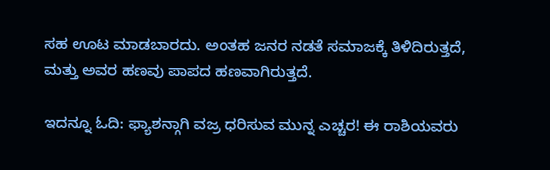ಸಹ ಊಟ ಮಾಡಬಾರದು. ಅಂತಹ ಜನರ ನಡತೆ ಸಮಾಜಕ್ಕೆ ತಿಳಿದಿರುತ್ತದೆ, ಮತ್ತು ಅವರ ಹಣವು ಪಾಪದ ಹಣವಾಗಿರುತ್ತದೆ.

ಇದನ್ನೂ ಓದಿ: ಫ್ಯಾಶನ್ಗಾಗಿ ವಜ್ರ ಧರಿಸುವ ಮುನ್ನ ಎಚ್ಚರ! ಈ ರಾಶಿಯವರು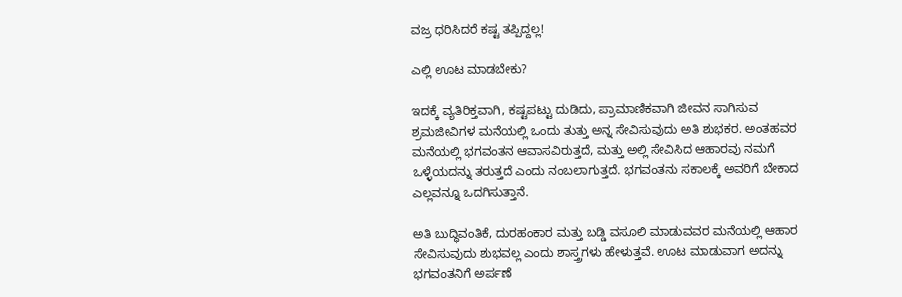ವಜ್ರ ಧರಿಸಿದರೆ ಕಷ್ಟ ತಪ್ಪಿದ್ದಲ್ಲ!

ಎಲ್ಲಿ ಊಟ ಮಾಡಬೇಕು?

ಇದಕ್ಕೆ ವ್ಯತಿರಿಕ್ತವಾಗಿ, ಕಷ್ಟಪಟ್ಟು ದುಡಿದು, ಪ್ರಾಮಾಣಿಕವಾಗಿ ಜೀವನ ಸಾಗಿಸುವ ಶ್ರಮಜೀವಿಗಳ ಮನೆಯಲ್ಲಿ ಒಂದು ತುತ್ತು ಅನ್ನ ಸೇವಿಸುವುದು ಅತಿ ಶುಭಕರ. ಅಂತಹವರ ಮನೆಯಲ್ಲಿ ಭಗವಂತನ ಆವಾಸವಿರುತ್ತದೆ, ಮತ್ತು ಅಲ್ಲಿ ಸೇವಿಸಿದ ಆಹಾರವು ನಮಗೆ ಒಳ್ಳೆಯದನ್ನು ತರುತ್ತದೆ ಎಂದು ನಂಬಲಾಗುತ್ತದೆ. ಭಗವಂತನು ಸಕಾಲಕ್ಕೆ ಅವರಿಗೆ ಬೇಕಾದ ಎಲ್ಲವನ್ನೂ ಒದಗಿಸುತ್ತಾನೆ.

ಅತಿ ಬುದ್ಧಿವಂತಿಕೆ, ದುರಹಂಕಾರ ಮತ್ತು ಬಡ್ಡಿ ವಸೂಲಿ ಮಾಡುವವರ ಮನೆಯಲ್ಲಿ ಆಹಾರ ಸೇವಿಸುವುದು ಶುಭವಲ್ಲ ಎಂದು ಶಾಸ್ತ್ರಗಳು ಹೇಳುತ್ತವೆ. ಊಟ ಮಾಡುವಾಗ ಅದನ್ನು ಭಗವಂತನಿಗೆ ಅರ್ಪಣೆ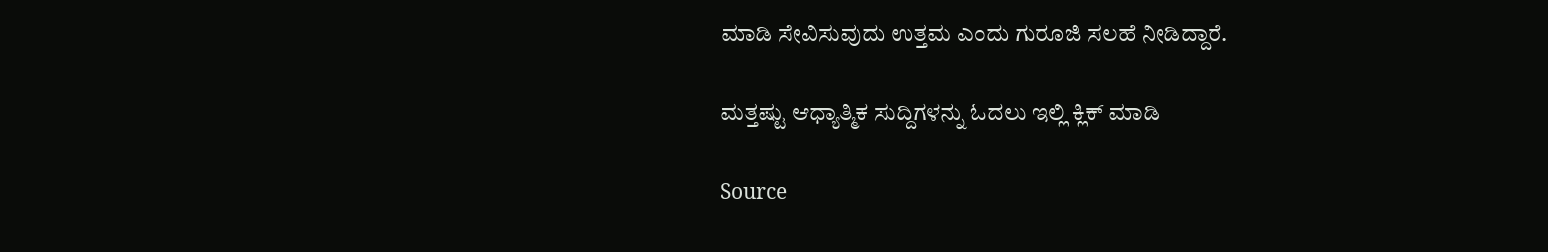ಮಾಡಿ ಸೇವಿಸುವುದು ಉತ್ತಮ ಎಂದು ಗುರೂಜಿ ಸಲಹೆ ನೀಡಿದ್ದಾರೆ.

ಮತ್ತಷ್ಟು ಆಧ್ಯಾತ್ಮಿಕ ಸುದ್ದಿಗಳನ್ನು ಓದಲು ಇಲ್ಲಿ ಕ್ಲಿಕ್ ಮಾಡಿ

Source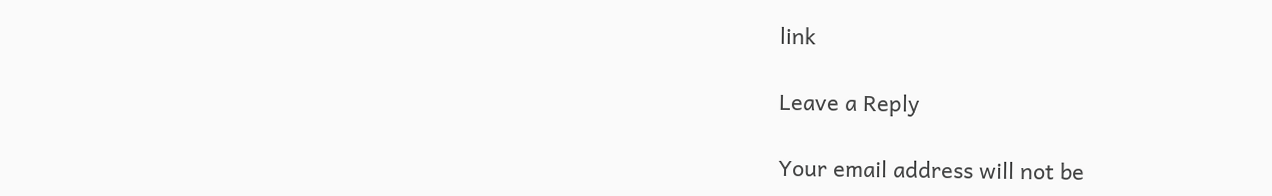link

Leave a Reply

Your email address will not be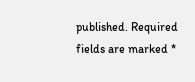published. Required fields are marked *